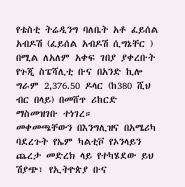የቴስቲ ትሬዲንግ ባለቤት አቶ ፈይሰል አብዶሽ (ፈይሰል አብዶሽ ሲግኔቸር ) በሚል ለአለም አቀፍ ገበያ ያቀረቡት የጉጂ ስፔሻሊቲ ቡና በአንድ ኪሎ ግራም 2,376.50 ዶላር (ከ380 ሺህ ብር በላይ) በመሸጥ ሪከርድ ማስመዝገቡ ተነገረ።
መቀመጫቸውን በእንግሊዝና በአሜሪካ ባደረጉት የኤም ካልቲቮ የኦንላይን ጨረታ መድረክ ላይ የተካሄደው ይህ ሽያጭ፣ የኢትዮጵያ ቡና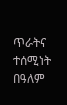ጥራትና ተሰሚነት በዓለም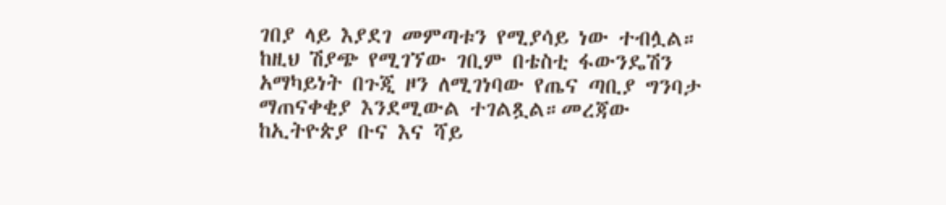ገበያ ላይ እያደገ መምጣቱን የሚያሳይ ነው ተብሏል።
ከዚህ ሽያጭ የሚገኘው ገቢም በቴስቲ ፋውንዴሽን አማካይነት በጉጂ ዞን ለሚገነባው የጤና ጣቢያ ግንባታ ማጠናቀቂያ እንደሚውል ተገልጿል።መረጃው ከኢትዮጵያ ቡና እና ሻይ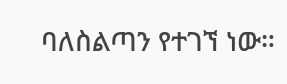ባለስልጣን የተገኘ ነው።